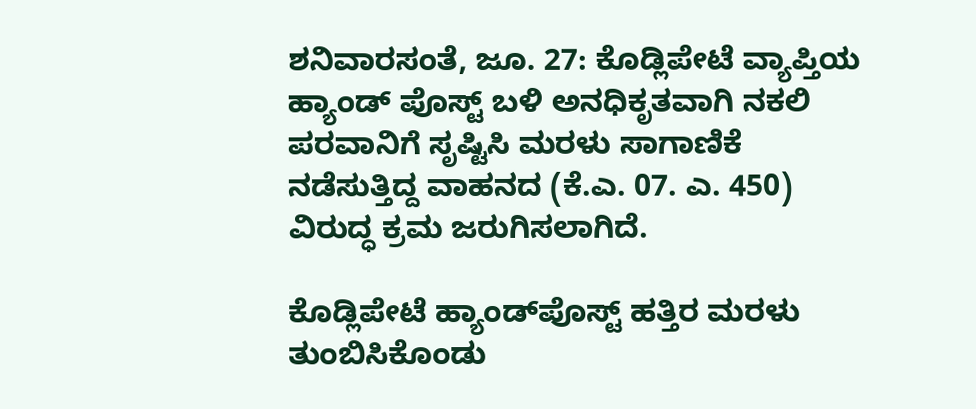ಶನಿವಾರಸಂತೆ, ಜೂ. 27: ಕೊಡ್ಲಿಪೇಟೆ ವ್ಯಾಪ್ತಿಯ ಹ್ಯಾಂಡ್ ಪೊಸ್ಟ್ ಬಳಿ ಅನಧಿಕೃತವಾಗಿ ನಕಲಿ ಪರವಾನಿಗೆ ಸೃಷ್ಟಿಸಿ ಮರಳು ಸಾಗಾಣಿಕೆ ನಡೆಸುತ್ತಿದ್ದ ವಾಹನದ (ಕೆ.ಎ. 07. ಎ. 450) ವಿರುದ್ಧ ಕ್ರಮ ಜರುಗಿಸಲಾಗಿದೆ.

ಕೊಡ್ಲಿಪೇಟೆ ಹ್ಯಾಂಡ್‍ಪೊಸ್ಟ್ ಹತ್ತಿರ ಮರಳು ತುಂಬಿಸಿಕೊಂಡು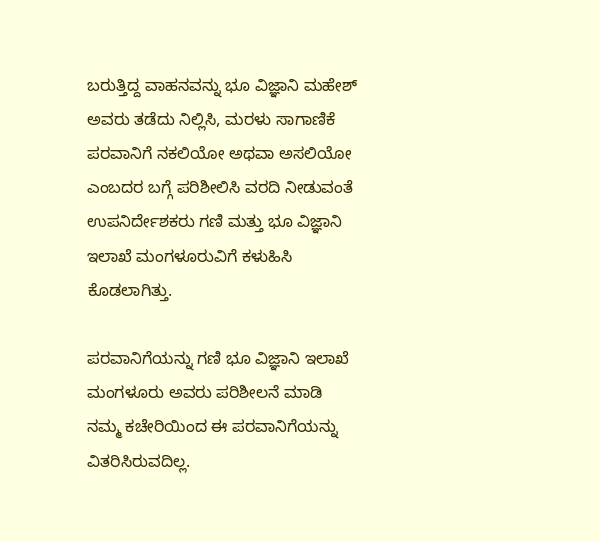ಬರುತ್ತಿದ್ದ ವಾಹನವನ್ನು ಭೂ ವಿಜ್ಞಾನಿ ಮಹೇಶ್ ಅವರು ತಡೆದು ನಿಲ್ಲಿಸಿ, ಮರಳು ಸಾಗಾಣಿಕೆ ಪರವಾನಿಗೆ ನಕಲಿಯೋ ಅಥವಾ ಅಸಲಿಯೋ ಎಂಬದರ ಬಗ್ಗೆ ಪರಿಶೀಲಿಸಿ ವರದಿ ನೀಡುವಂತೆ ಉಪನಿರ್ದೇಶಕರು ಗಣಿ ಮತ್ತು ಭೂ ವಿಜ್ಞಾನಿ ಇಲಾಖೆ ಮಂಗಳೂರುವಿಗೆ ಕಳುಹಿಸಿ ಕೊಡಲಾಗಿತ್ತು.

ಪರವಾನಿಗೆಯನ್ನು ಗಣಿ ಭೂ ವಿಜ್ಞಾನಿ ಇಲಾಖೆ ಮಂಗಳೂರು ಅವರು ಪರಿಶೀಲನೆ ಮಾಡಿ ನಮ್ಮ ಕಚೇರಿಯಿಂದ ಈ ಪರವಾನಿಗೆಯನ್ನು ವಿತರಿಸಿರುವದಿಲ್ಲ.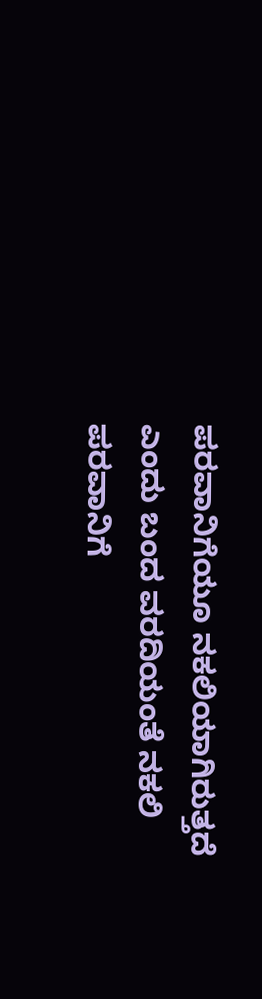ಪರವಾನಿಗೆಯೂ ನಕಲಿಯಾಗಿರುತ್ತದೆ ಎಂದು ಬಂದ ವರದಿಯಂತೆ ನಕಲಿ ಪರವಾನಿಗೆ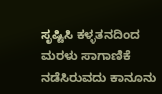ಸೃಷ್ಟಿಸಿ ಕಳ್ಳತನದಿಂದ ಮರಳು ಸಾಗಾಣಿಕೆ ನಡೆಸಿರುವದು ಕಾನೂನು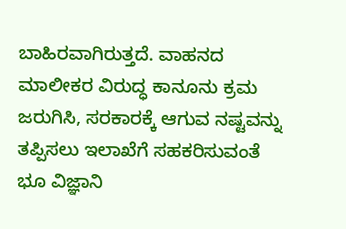ಬಾಹಿರವಾಗಿರುತ್ತದೆ. ವಾಹನದ ಮಾಲೀಕರ ವಿರುದ್ಧ ಕಾನೂನು ಕ್ರಮ ಜರುಗಿಸಿ, ಸರಕಾರಕ್ಕೆ ಆಗುವ ನಷ್ಟವನ್ನು ತಪ್ಪಿಸಲು ಇಲಾಖೆಗೆ ಸಹಕರಿಸುವಂತೆ ಭೂ ವಿಜ್ಞಾನಿ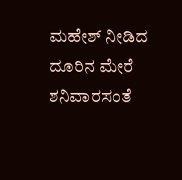ಮಹೇಶ್ ನೀಡಿದ ದೂರಿನ ಮೇರೆ ಶನಿವಾರಸಂತೆ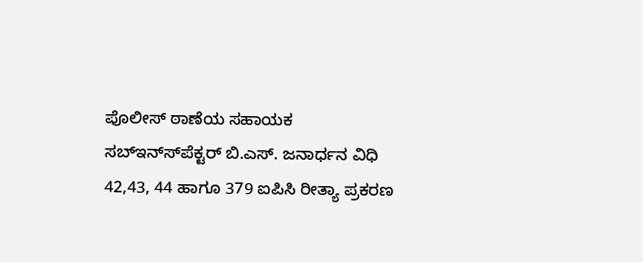ಪೊಲೀಸ್ ಠಾಣೆಯ ಸಹಾಯಕ ಸಬ್‍ಇನ್ಸ್‍ಪೆಕ್ಟರ್ ಬಿ.ಎಸ್. ಜನಾರ್ಧನ ವಿಧಿ 42,43, 44 ಹಾಗೂ 379 ಐಪಿಸಿ ರೀತ್ಯಾ ಪ್ರಕರಣ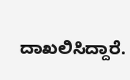ದಾಖಲಿಸಿದ್ದಾರೆ.